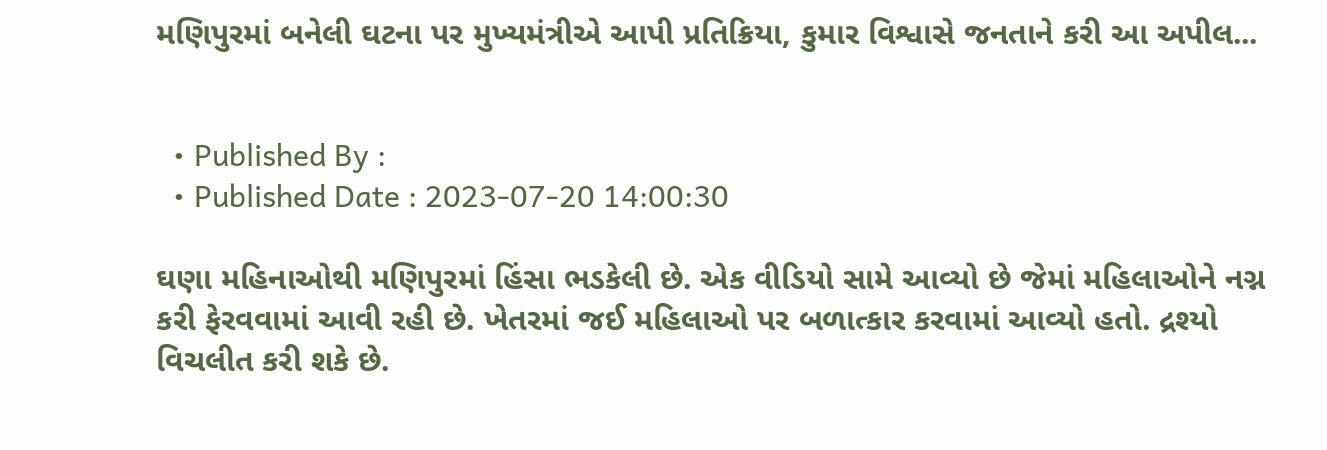મણિપુરમાં બનેલી ઘટના પર મુખ્યમંત્રીએ આપી પ્રતિક્રિયા, કુમાર વિશ્વાસે જનતાને કરી આ અપીલ...


  • Published By :
  • Published Date : 2023-07-20 14:00:30

ઘણા મહિનાઓથી મણિપુરમાં હિંસા ભડકેલી છે. એક વીડિયો સામે આવ્યો છે જેમાં મહિલાઓને નગ્ન કરી ફેરવવામાં આવી રહી છે. ખેતરમાં જઈ મહિલાઓ પર બળાત્કાર કરવામાં આવ્યો હતો. દ્રશ્યો વિચલીત કરી શકે છે.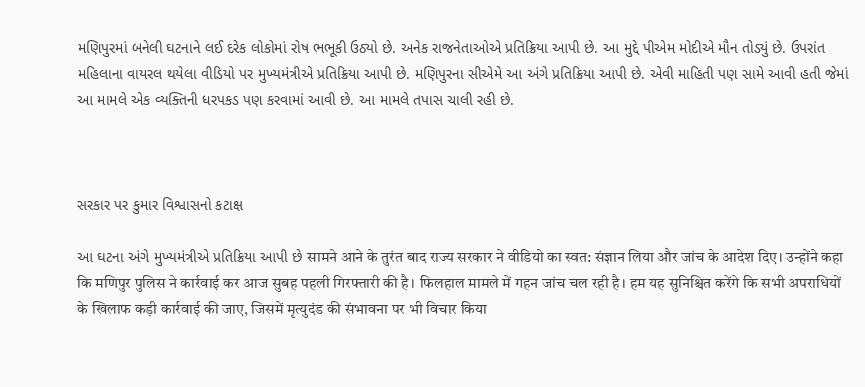મણિપુરમાં બનેલી ઘટનાને લઈ દરેક લોકોમાં રોષ ભભૂકી ઉઠ્યો છે. અનેક રાજનેતાઓએ પ્રતિક્રિયા આપી છે. આ મુદ્દે પીએમ મોદીએ મૌન તોડ્યું છે. ઉપરાંત મહિલાના વાયરલ થયેલા વીડિયો પર મુખ્યમંત્રીએ પ્રતિક્રિયા આપી છે. મણિપુરના સીએમે આ અંગે પ્રતિક્રિયા આપી છે. એવી માહિતી પણ સામે આવી હતી જેમાં આ મામલે એક વ્યક્તિની ધરપકડ પણ કરવામાં આવી છે. આ મામલે તપાસ ચાલી રહી છે.



સરકાર પર કુમાર વિશ્વાસનો કટાક્ષ

આ ઘટના અંગે મુખ્યમંત્રીએ પ્રતિક્રિયા આપી છે सामने आने के तुरंत बाद राज्य सरकार ने वीडियो का स्वत: संज्ञान लिया और जांच के आदेश दिए। उन्होंने कहा कि मणिपुर पुलिस ने कार्रवाई कर आज सुबह पहली गिरफ्तारी की है। फिलहाल मामले में गहन जांच चल रही है। हम यह सुनिश्चित करेंगे कि सभी अपराधियों के खिलाफ कड़ी कार्रवाई की जाए, जिसमें मृत्युदंड की संभावना पर भी विचार किया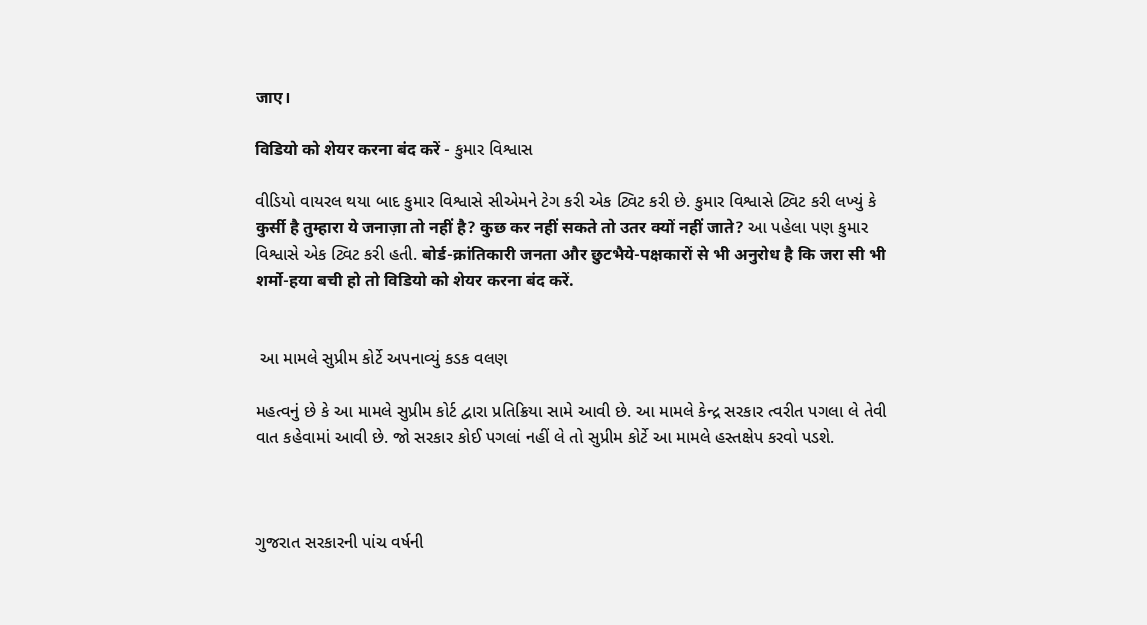जाए।

विडियो को शेयर करना बंद करें - કુમાર વિશ્વાસ

વીડિયો વાયરલ થયા બાદ કુમાર વિશ્વાસે સીએમને ટેગ કરી એક ટ્વિટ કરી છે. કુમાર વિશ્વાસે ટ્વિટ કરી લખ્યું કે कुर्सी है तुम्हारा ये जनाज़ा तो नहीं है? कुछ कर नहीं सकते तो उतर क्यों नहीं जाते? આ પહેલા પણ કુમાર વિશ્વાસે એક ટ્વિટ કરી હતી. बोर्ड-क्रांतिकारी जनता और छुटभैये-पक्षकारों से भी अनुरोध है कि जरा सी भी शर्मो-हया बची हो तो विडियो को शेयर करना बंद करें.


 આ મામલે સુપ્રીમ કોર્ટે અપનાવ્યું કડક વલણ

મહત્વનું છે કે આ મામલે સુપ્રીમ કોર્ટ દ્વારા પ્રતિક્રિયા સામે આવી છે. આ મામલે કેન્દ્ર સરકાર ત્વરીત પગલા લે તેવી વાત કહેવામાં આવી છે. જો સરકાર કોઈ પગલાં નહીં લે તો સુપ્રીમ કોર્ટે આ મામલે હસ્તક્ષેપ કરવો પડશે.



ગુજરાત સરકારની પાંચ વર્ષની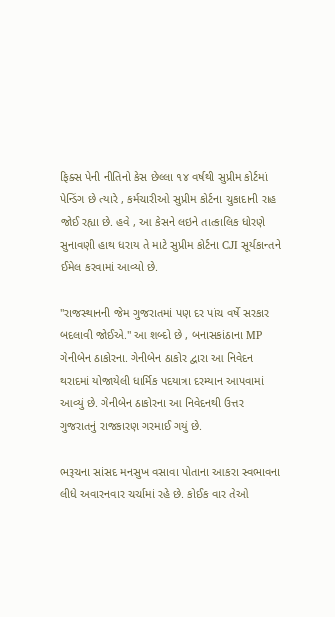ફિક્સ પેની નીતિનો કેસ છેલ્લા ૧૪ વર્ષથી સુપ્રીમ કોર્ટમાં પેન્ડિંગ છે ત્યારે , કર્મચારીઓ સુપ્રીમ કોર્ટના ચુકાદાની રાહ જોઈ રહ્યા છે. હવે , આ કેસને લઇને તાત્કાલિક ધોરણે સુનાવણી હાથ ધરાય તે માટે સુપ્રીમ કોર્ટના CJI સૂર્યકાન્તને ઈમેલ કરવામાં આવ્યો છે.

"રાજસ્થાનની જેમ ગુજરાતમાં પણ દર પાંચ વર્ષે સરકાર બદલાવી જોઈએ." આ શબ્દો છે , બનાસકાંઠાના MP ગેનીબેન ઠાકોરના. ગેનીબેન ઠાકોર દ્વારા આ નિવેદન થરાદમાં યોજાયેલી ધાર્મિક પદયાત્રા દરમ્યાન આપવામાં આવ્યું છે. ગેનીબેન ઠાકોરના આ નિવેદનથી ઉત્તર ગુજરાતનું રાજકારણ ગરમાઈ ગયું છે.

ભરૂચના સાંસદ મનસુખ વસાવા પોતાના આકરા સ્વભાવના લીધે અવારનવાર ચર્ચામાં રહે છે. કોઈક વાર તેઓ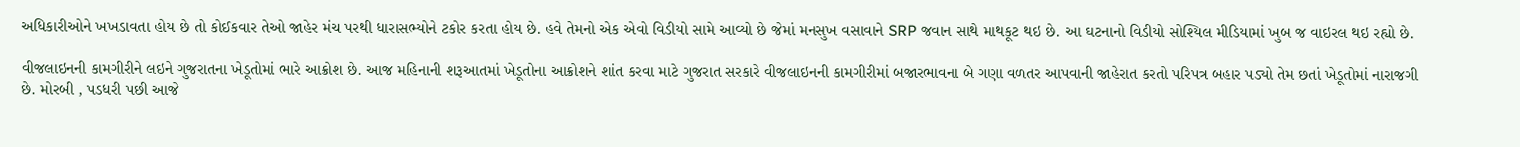અધિકારીઓને ખખડાવતા હોય છે તો કોઈકવાર તેઓ જાહેર મંચ પરથી ધારાસભ્યોને ટકોર કરતા હોય છે. હવે તેમનો એક એવો વિડીયો સામે આવ્યો છે જેમાં મનસુખ વસાવાને SRP જવાન સાથે માથકૂટ થઇ છે. આ ઘટનાનો વિડીયો સોશ્યિલ મીડિયામાં ખુબ જ વાઇરલ થઇ રહ્યો છે.

વીજલાઇનની કામગીરીને લઇને ગુજરાતના ખેડૂતોમાં ભારે આક્રોશ છે. આજ મહિનાની શરૂઆતમાં ખેડૂતોના આક્રોશને શાંત કરવા માટે ગુજરાત સરકારે વીજલાઇનની કામગીરીમાં બજારભાવના બે ગણા વળતર આપવાની જાહેરાત કરતો પરિપત્ર બહાર પડ્યો તેમ છતાં ખેડૂતોમાં નારાજગી છે. મોરબી , પડધરી પછી આજે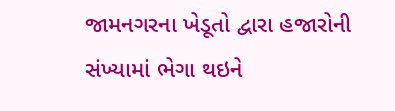જામનગરના ખેડૂતો દ્વારા હજારોની સંખ્યામાં ભેગા થઇને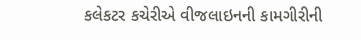કલેકટર કચેરીએ વીજલાઇનની કામગીરીની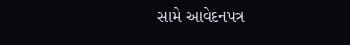સામે આવેદનપત્ર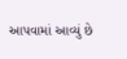આપવામાં આવ્યું છે